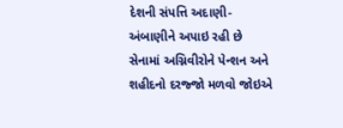દેશની સંપત્તિ અદાણી-અંબાણીને અપાઇ રહી છે
સેનામાં અગ્નિવીરોને પેન્શન અને શહીદનો દરજ્જો મળવો જોઇએ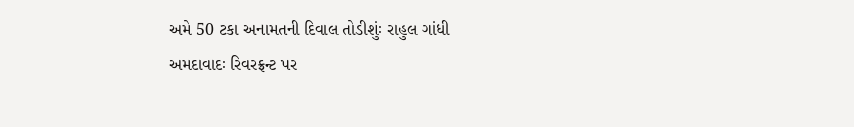અમે 50 ટકા અનામતની દિવાલ તોડીશુંઃ રાહુલ ગાંધી
અમદાવાદઃ રિવરફ્રન્ટ પર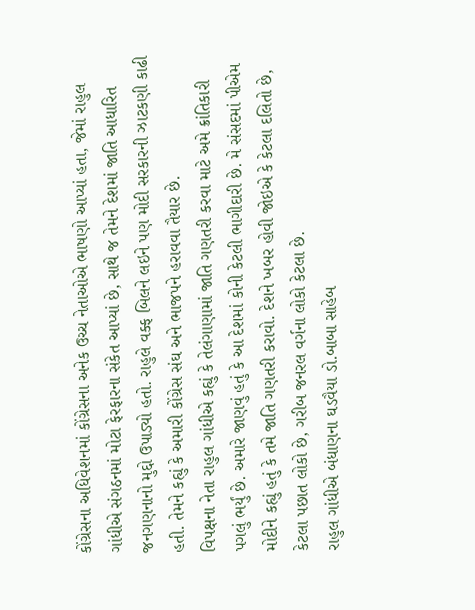કોંગ્રેસના અધિવેશનમાં કોંગ્રેસના અનેક ઉચ્ચ નેતાઓએ ભાષણો આપ્યાં હતા, જેમાં રાહુલ ગાંધીએ સંગઠનમાં મોટા ફેરફારના સંકેત આપ્યાં છે, સાથે જ તેમને દેશમાં જાતિ આધારિત જનગણનાનો મુદ્દો ઉપાડ્યો હતો. રાહુલે વક્ફ બિલને લઇને પણ મોદી સરકારની ઝાટકણી કાઢી હતી. તેમને કહ્યું કે અમારી કોંગ્રેસ સંઘ અને ભાજપને હરાવવા તૈયાર છે.
વિપક્ષના નેતા રાહુલ ગાંધીએ કહ્યું કે તેલંગાણામાં જાતિ ગણતરી કરવા માટે અમે ક્રાંતિકારી પગલું ભર્યું છે. અમારે જાણવું હતું કે આ દેશમાં કોની કેટલી ભાગીદારી છે. મે સંસદમાં પીએમ મોદીને કહ્યું હતું કે તમે જાતિ ગણતરી કરાવો. દેશને ખબર હોવી જોઇએ કે કેટલા દલિતો છે, કેટલા પછાત લોકો છે, ગરીબ જનરલ વર્ગના લોકો કેટલા છે.
રાહુલ ગાંધીએ બંધાણના ઘડવૈયા ડો.બાબા સાહેબ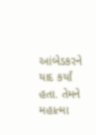આંબેડકરને યાદ કર્યાં હતા. તેમને મહાત્મા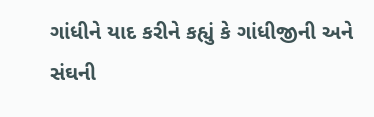ગાંધીને યાદ કરીને કહ્યું કે ગાંધીજીની અને સંઘની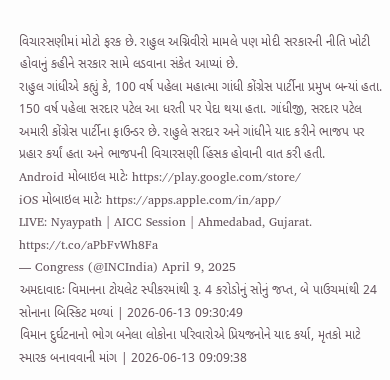વિચારસણીમાં મોટો ફરક છે. રાહુલ અગ્નિવીરો મામલે પણ મોદી સરકારની નીતિ ખોટી હોવાનું કહીને સરકાર સામે લડવાના સંકેત આપ્યાં છે.
રાહુલ ગાંધીએ કહ્યું કે, 100 વર્ષ પહેલા મહાત્મા ગાંધી કોંગ્રેસ પાર્ટીના પ્રમુખ બન્યાં હતા. 150 વર્ષ પહેલા સરદાર પટેલ આ ધરતી પર પેદા થયા હતા. ગાંધીજી, સરદાર પટેલ અમારી કોંગ્રેસ પાર્ટીના ફાઉન્ડર છે. રાહુલે સરદાર અને ગાંધીને યાદ કરીને ભાજપ પર પ્રહાર કર્યાં હતા અને ભાજપની વિચારસણી હિંસક હોવાની વાત કરી હતી.
Android મોબાઇલ માટેઃ https://play.google.com/store/
iOS મોબાઇલ માટેઃ https://apps.apple.com/in/app/
LIVE: Nyaypath | AICC Session | Ahmedabad, Gujarat. https://t.co/aPbFvWh8Fa
— Congress (@INCIndia) April 9, 2025
અમદાવાદઃ વિમાનના ટોયલેટ સ્પીકરમાંથી રૂ. 4 કરોડોનું સોનું જપ્ત, બે પાઉચમાંથી 24 સોનાના બિસ્કિટ મળ્યાં | 2026-06-13 09:30:49
વિમાન દુર્ઘટનાનો ભોગ બનેલા લોકોના પરિવારોએ પ્રિયજનોને યાદ કર્યા, મૃતકો માટે સ્મારક બનાવવાની માંગ | 2026-06-13 09:09:38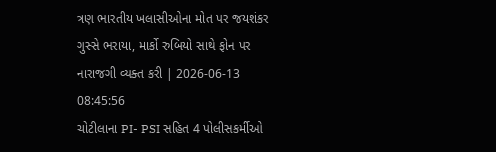ત્રણ ભારતીય ખલાસીઓના મોત પર જયશંકર ગુસ્સે ભરાયા, માર્કો રુબિયો સાથે ફોન પર નારાજગી વ્યક્ત કરી | 2026-06-13 08:45:56
ચોટીલાના PI- PSI સહિત 4 પોલીસકર્મીઓ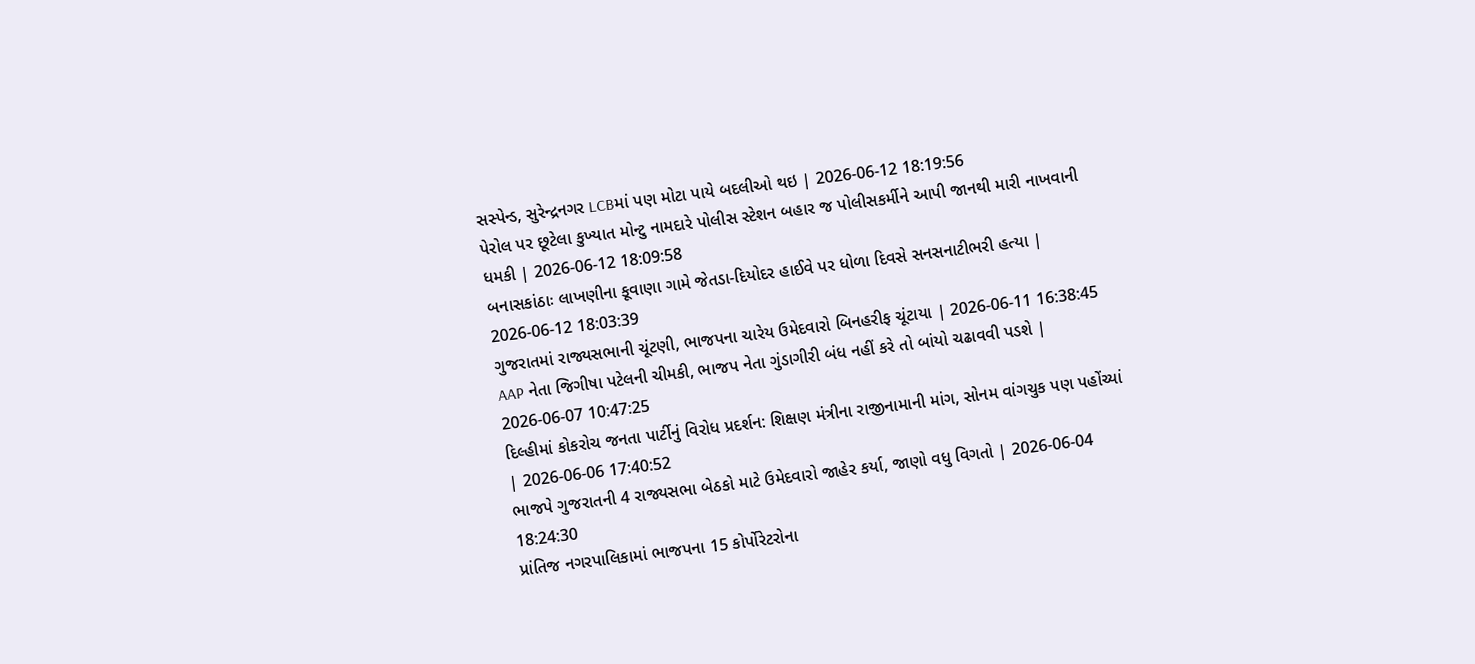સસ્પેન્ડ, સુરેન્દ્રનગર LCBમાં પણ મોટા પાયે બદલીઓ થઇ | 2026-06-12 18:19:56
પેરોલ પર છૂટેલા કુખ્યાત મોન્ટુ નામદારે પોલીસ સ્ટેશન બહાર જ પોલીસકર્મીને આપી જાનથી મારી નાખવાની ધમકી | 2026-06-12 18:09:58
બનાસકાંઠાઃ લાખણીના કૂવાણા ગામે જેતડા-દિયોદર હાઈવે પર ધોળા દિવસે સનસનાટીભરી હત્યા | 2026-06-12 18:03:39
ગુજરાતમાં રાજ્યસભાની ચૂંટણી, ભાજપના ચારેય ઉમેદવારો બિનહરીફ ચૂંટાયા | 2026-06-11 16:38:45
AAP નેતા જિગીષા પટેલની ચીમકી, ભાજપ નેતા ગુંડાગીરી બંધ નહીં કરે તો બાંયો ચઢાવવી પડશે | 2026-06-07 10:47:25
દિલ્હીમાં કોકરોચ જનતા પાર્ટીનું વિરોધ પ્રદર્શન: શિક્ષણ મંત્રીના રાજીનામાની માંગ, સોનમ વાંગચુક પણ પહોંચ્યાં | 2026-06-06 17:40:52
ભાજપે ગુજરાતની 4 રાજ્યસભા બેઠકો માટે ઉમેદવારો જાહેર કર્યા, જાણો વધુ વિગતો | 2026-06-04 18:24:30
પ્રાંતિજ નગરપાલિકામાં ભાજપના 15 કોર્પોરેટરોના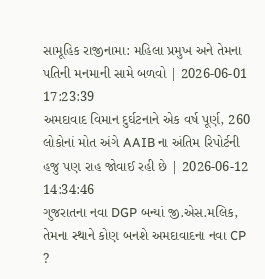સામૂહિક રાજીનામા: મહિલા પ્રમુખ અને તેમના પતિની મનમાની સામે બળવો | 2026-06-01 17:23:39
અમદાવાદ વિમાન દુર્ઘટનાને એક વર્ષ પૂર્ણ, 260 લોકોનાં મોત અંગે AAIB ના અંતિમ રિપોર્ટની હજુ પણ રાહ જોવાઈ રહી છે | 2026-06-12 14:34:46
ગુજરાતના નવા DGP બન્યાં જી.એસ.મલિક, તેમના સ્થાને કોણ બનશે અમદાવાદના નવા CP ?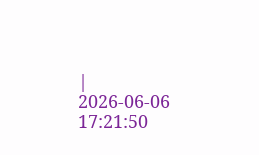| 2026-06-06 17:21:50